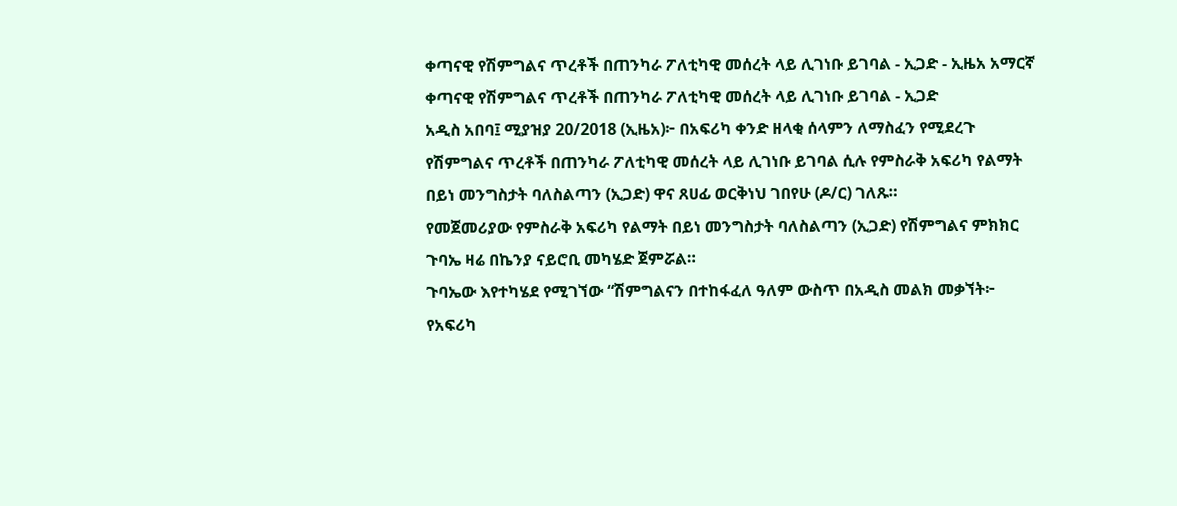ቀጣናዊ የሽምግልና ጥረቶች በጠንካራ ፖለቲካዊ መሰረት ላይ ሊገነቡ ይገባል - ኢጋድ - ኢዜአ አማርኛ
ቀጣናዊ የሽምግልና ጥረቶች በጠንካራ ፖለቲካዊ መሰረት ላይ ሊገነቡ ይገባል - ኢጋድ
አዲስ አበባ፤ ሚያዝያ 20/2018 (ኢዜአ)፦ በአፍሪካ ቀንድ ዘላቂ ሰላምን ለማስፈን የሚደረጉ የሽምግልና ጥረቶች በጠንካራ ፖለቲካዊ መሰረት ላይ ሊገነቡ ይገባል ሲሉ የምስራቅ አፍሪካ የልማት በይነ መንግስታት ባለስልጣን (ኢጋድ) ዋና ጸሀፊ ወርቅነህ ገበየሁ (ዶ/ር) ገለጹ።
የመጀመሪያው የምስራቅ አፍሪካ የልማት በይነ መንግስታት ባለስልጣን (ኢጋድ) የሽምግልና ምክክር ጉባኤ ዛሬ በኬንያ ናይሮቢ መካሄድ ጀምሯል።
ጉባኤው እየተካሄደ የሚገኘው “ሽምግልናን በተከፋፈለ ዓለም ውስጥ በአዲስ መልክ መቃኘት፦ የአፍሪካ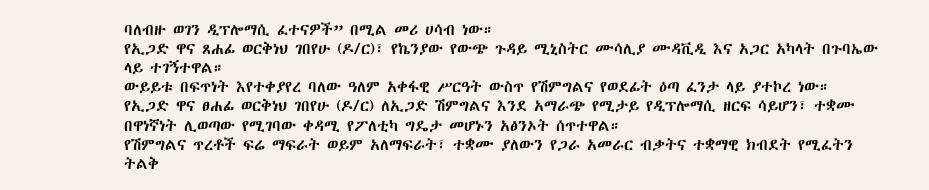ባለብዙ ወገን ዲፕሎማሲ ፈተናዎች” በሚል መሪ ሀሳብ ነው።
የኢጋድ ዋና ጸሐፊ ወርቅነህ ገበየሁ (ዶ/ር)፣ የኬንያው የውጭ ጉዳይ ሚኒስትር ሙሳሊያ ሙዳቪዲ እና አጋር አካላት በጉባኤው ላይ ተገኝተዋል።
ውይይቱ በፍጥነት እየተቀያየረ ባለው ዓለም አቀፋዊ ሥርዓት ውስጥ የሽምግልና የወደፊት ዕጣ ፈንታ ላይ ያተኮረ ነው።
የኢጋድ ዋና ፀሐፊ ወርቅነህ ገበየሁ (ዶ/ር) ለኢጋድ ሽምግልና እንደ አማራጭ የሚታይ የዲፕሎማሲ ዘርፍ ሳይሆን፣ ተቋሙ በዋነኛነት ሊወጣው የሚገባው ቀዳሚ የፖለቲካ ግዴታ መሆኑን አፅንኦት ሰጥተዋል።
የሽምግልና ጥረቶች ፍሬ ማፍራት ወይም አለማፍራት፣ ተቋሙ ያለውን የጋራ አመራር ብቃትና ተቋማዊ ክብደት የሚፈትን ትልቅ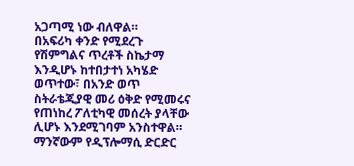አጋጣሚ ነው ብለዋል።
በአፍሪካ ቀንድ የሚደረጉ የሽምግልና ጥረቶች ስኬታማ እንዲሆኑ ከተበታተነ አካሄድ ወጥተው፣ በአንድ ወጥ ስትራቴጂያዊ መሪ ዕቅድ የሚመሩና የጠነከረ ፖለቲካዊ መሰረት ያላቸው ሊሆኑ እንደሚገባም አንስተዋል።
ማንኛውም የዲፕሎማሲ ድርድር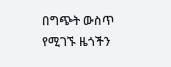በግጭት ውስጥ የሚገኙ ዜጎችን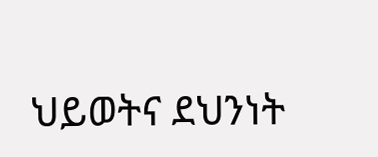ህይወትና ደህንነት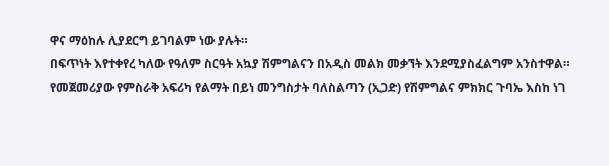ዋና ማዕከሉ ሊያደርግ ይገባልም ነው ያሉት።
በፍጥነት እየተቀየረ ካለው የዓለም ስርዓት አኳያ ሽምግልናን በአዲስ መልክ መቃኘት እንደሚያስፈልግም አንስተዋል።
የመጀመሪያው የምስራቅ አፍሪካ የልማት በይነ መንግስታት ባለስልጣን (ኢጋድ) የሽምግልና ምክክር ጉባኤ እስከ ነገ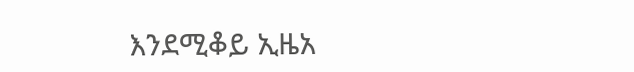እንደሚቆይ ኢዜአ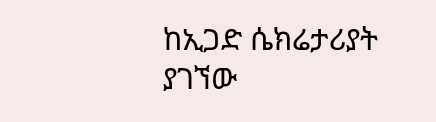ከኢጋድ ሴክሬታሪያት ያገኘው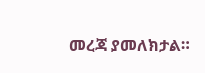መረጃ ያመለክታል።